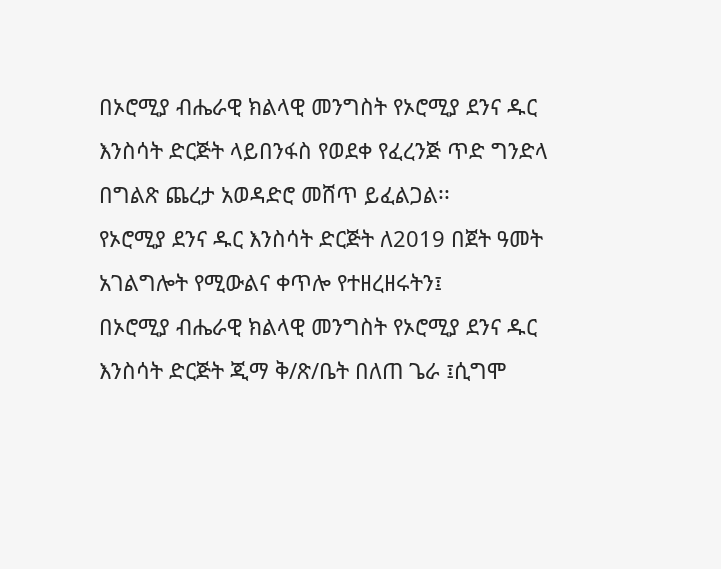በኦሮሚያ ብሔራዊ ክልላዊ መንግስት የኦሮሚያ ደንና ዱር እንስሳት ድርጅት ላይበንፋስ የወደቀ የፈረንጅ ጥድ ግንድላ በግልጽ ጨረታ አወዳድሮ መሸጥ ይፈልጋል፡፡
የኦሮሚያ ደንና ዱር እንስሳት ድርጅት ለ2019 በጀት ዓመት አገልግሎት የሚውልና ቀጥሎ የተዘረዘሩትን፤
በኦሮሚያ ብሔራዊ ክልላዊ መንግስት የኦሮሚያ ደንና ዱር እንስሳት ድርጅት ጂማ ቅ/ጽ/ቤት በለጠ ጌራ ፤ሲግሞ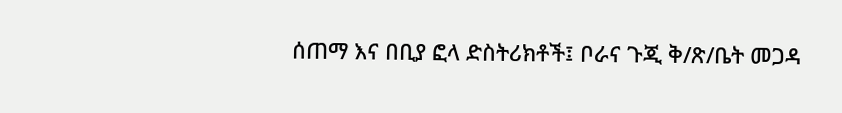ሰጠማ እና በቢያ ፎላ ድስትሪክቶች፤ ቦራና ጉጂ ቅ/ጽ/ቤት መጋዳ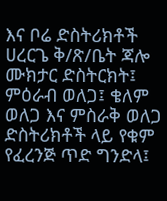እና ቦሬ ድስትሪክቶች ሀረርጌ ቅ/ጽ/ቤት ጃሎ ሙክታር ድስትርክት፤ ምዕራብ ወለጋ፤ ቄለም ወለጋ እና ምስራቅ ወለጋ ድስትሪክቶች ላይ የቁም የፈረንጅ ጥድ ግንድላ፤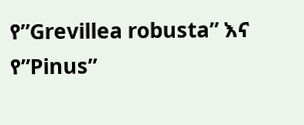የ”Grevillea robusta” እና የ”Pinus”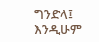ግንድላ፤ እንዲሁም